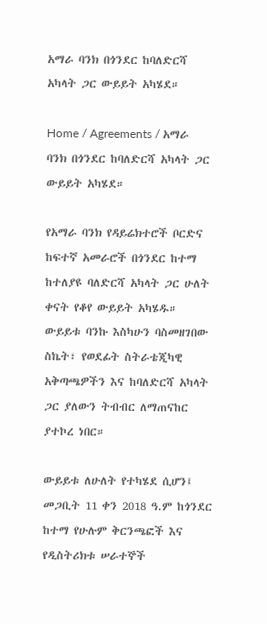አማራ ባንክ በጎንደር ከባለድርሻ አካላት ጋር ውይይት አካሄደ።

Home / Agreements / አማራ ባንክ በጎንደር ከባለድርሻ አካላት ጋር ውይይት አካሄደ።

የአማራ ባንክ የዳይሬክተሮች ቦርድና ከፍተኛ አመራሮች በጎንደር ከተማ ከተለያዩ ባለድርሻ አካላት ጋር ሁለት ቀናት የቆየ ውይይት አካሄዱ። ውይይቱ ባንኩ እስካሁን ባስመዘገበው ስኬት፣ የወደፊት ስትራቴጂካዊ አቅጣጫዎችን እና ከባለድርሻ አካላት ጋር ያለውን ትብብር ለማጠናከር ያተኮረ ነበር።

ውይይቱ ለሁለት የተካሄደ ሲሆን፤ መጋቢት 11 ቀን 2018 ዓ.ም ከጎንደር ከተማ የሁሉም ቅርንጫፎች እና የዲስትሪክቱ ሠራተኞች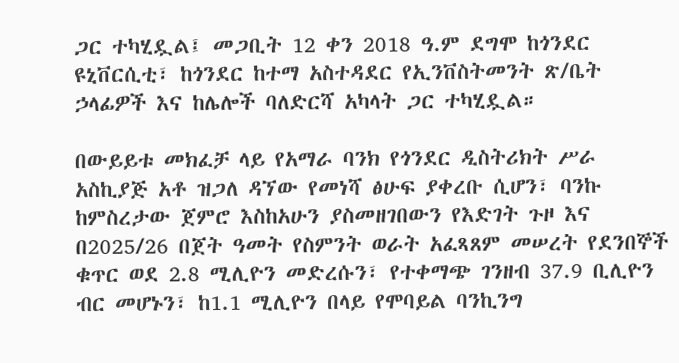ጋር ተካሂዷል፤ መጋቢት 12 ቀን 2018 ዓ.ም ደግሞ ከጎንደር ዩኒቨርሲቲ፣ ከጎንደር ከተማ አስተዳደር የኢንቨስትመንት ጽ/ቤት ኃላፊዎች እና ከሌሎች ባለድርሻ አካላት ጋር ተካሂዷል።

በውይይቱ መክፈቻ ላይ የአማራ ባንክ የጎንደር ዲስትሪክት ሥራ አስኪያጅ አቶ ዝጋለ ዳኘው የመነሻ ፅሁፍ ያቀረቡ ሲሆን፣ ባንኩ ከምስረታው ጀምሮ እስከአሁን ያስመዘገበውን የእድገት ጉዞ እና በ2025/26 በጀት ዓመት የስምንት ወራት አፈጻጸም መሠረት የደንበኞች ቁጥር ወደ 2.8 ሚሊዮን መድረሱን፣ የተቀማጭ ገንዘብ 37.9 ቢሊዮን ብር መሆኑን፣ ከ1.1 ሚሊዮን በላይ የሞባይል ባንኪንግ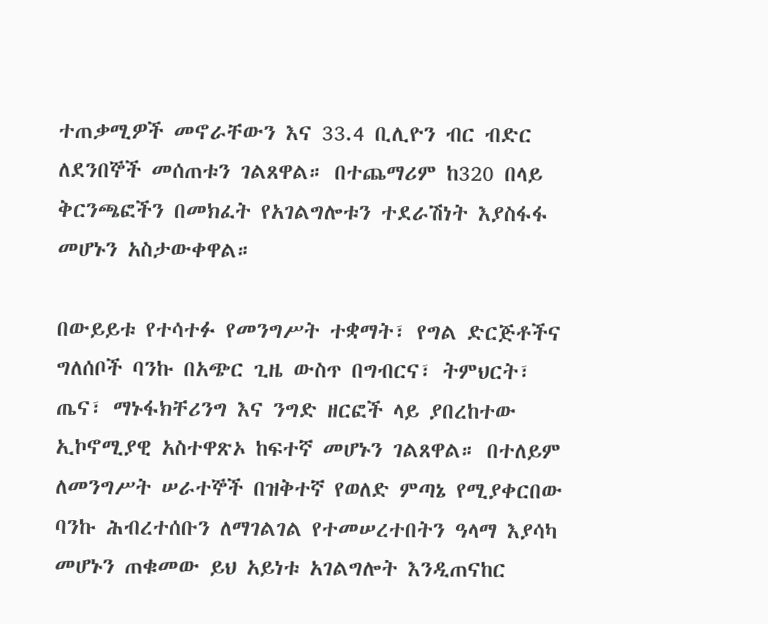ተጠቃሚዎች መኖራቸውን እና 33.4 ቢሊዮን ብር ብድር ለደንበኞች መሰጠቱን ገልጸዋል። በተጨማሪም ከ320 በላይ ቅርንጫፎችን በመክፈት የአገልግሎቱን ተደራሽነት እያስፋፋ መሆኑን አስታውቀዋል።

በውይይቱ የተሳተፉ የመንግሥት ተቋማት፣ የግል ድርጅቶችና ግለሰቦች ባንኩ በአጭር ጊዜ ውስጥ በግብርና፣ ትምህርት፣ ጤና፣ ማኑፋክቸሪንግ እና ንግድ ዘርፎች ላይ ያበረከተው ኢኮኖሚያዊ አስተዋጽኦ ከፍተኛ መሆኑን ገልጸዋል። በተለይም ለመንግሥት ሠራተኞች በዝቅተኛ የወለድ ምጣኔ የሚያቀርበው ባንኩ ሕብረተሰቡን ለማገልገል የተመሠረተበትን ዓላማ እያሳካ መሆኑን ጠቁመው ይህ አይነቱ አገልግሎት እንዲጠናከር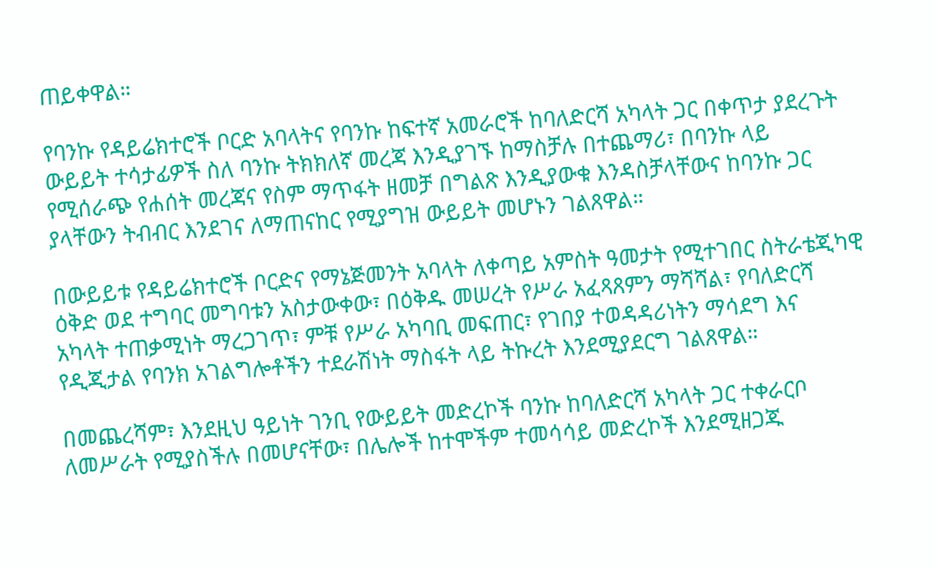ጠይቀዋል።

የባንኩ የዳይሬክተሮች ቦርድ አባላትና የባንኩ ከፍተኛ አመራሮች ከባለድርሻ አካላት ጋር በቀጥታ ያደረጉት ውይይት ተሳታፊዎች ስለ ባንኩ ትክክለኛ መረጃ እንዲያገኙ ከማስቻሉ በተጨማሪ፣ በባንኩ ላይ የሚሰራጭ የሐሰት መረጃና የስም ማጥፋት ዘመቻ በግልጽ እንዲያውቁ እንዳስቻላቸውና ከባንኩ ጋር ያላቸውን ትብብር እንደገና ለማጠናከር የሚያግዝ ውይይት መሆኑን ገልጸዋል።

በውይይቱ የዳይሬክተሮች ቦርድና የማኔጅመንት አባላት ለቀጣይ አምስት ዓመታት የሚተገበር ስትራቴጂካዊ ዕቅድ ወደ ተግባር መግባቱን አስታውቀው፣ በዕቅዱ መሠረት የሥራ አፈጻጸምን ማሻሻል፣ የባለድርሻ አካላት ተጠቃሚነት ማረጋገጥ፣ ምቹ የሥራ አካባቢ መፍጠር፣ የገበያ ተወዳዳሪነትን ማሳደግ እና የዲጂታል የባንክ አገልግሎቶችን ተደራሽነት ማስፋት ላይ ትኩረት እንደሚያደርግ ገልጸዋል።

በመጨረሻም፣ እንደዚህ ዓይነት ገንቢ የውይይት መድረኮች ባንኩ ከባለድርሻ አካላት ጋር ተቀራርቦ ለመሥራት የሚያስችሉ በመሆናቸው፣ በሌሎች ከተሞችም ተመሳሳይ መድረኮች እንደሚዘጋጁ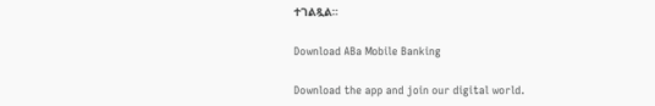ተገልጿል።

Download ABa Mobile Banking

Download the app and join our digital world.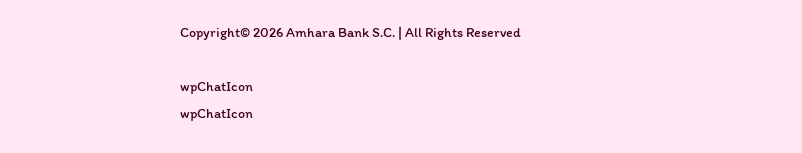Copyright© 2026 Amhara Bank S.C. | All Rights Reserved

wpChatIcon
wpChatIcon